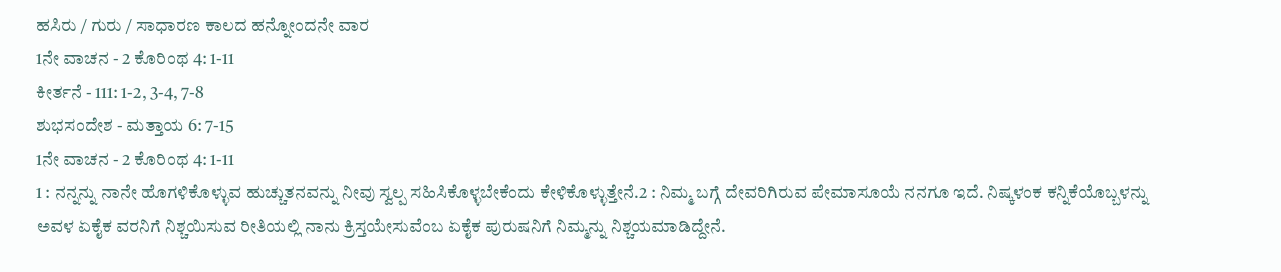ಹಸಿರು / ಗುರು / ಸಾಧಾರಣ ಕಾಲದ ಹನ್ನೋಂದನೇ ವಾರ
1ನೇ ವಾಚನ - 2 ಕೊರಿಂಥ 4: 1-11
ಕೀರ್ತನೆ - 111: 1-2, 3-4, 7-8
ಶುಭಸಂದೇಶ - ಮತ್ತಾಯ 6: 7-15
1ನೇ ವಾಚನ - 2 ಕೊರಿಂಥ 4: 1-11
1 : ನನ್ನನ್ನು ನಾನೇ ಹೊಗಳಿಕೊಳ್ಳುವ ಹುಚ್ಚುತನವನ್ನು ನೀವು ಸ್ವಲ್ಪ ಸಹಿಸಿಕೊಳ್ಳಬೇಕೆಂದು ಕೇಳಿಕೊಳ್ಳುತ್ತೇನೆ.2 : ನಿಮ್ಮ ಬಗ್ಗೆ ದೇವರಿಗಿರುವ ಪೇಮಾಸೂಯೆ ನನಗೂ ಇದೆ. ನಿಷ್ಕಳಂಕ ಕನ್ನಿಕೆಯೊಬ್ಬಳನ್ನು ಅವಳ ಏಕೈಕ ವರನಿಗೆ ನಿಶ್ಚಯಿಸುವ ರೀತಿಯಲ್ಲಿ ನಾನು ಕ್ರಿಸ್ತಯೇಸುವೆಂಬ ಏಕೈಕ ಪುರುಷನಿಗೆ ನಿಮ್ಮನ್ನು ನಿಶ್ಚಯಮಾಡಿದ್ದೇನೆ.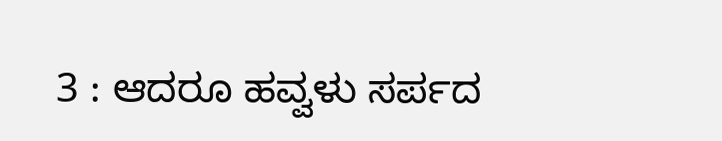3 : ಆದರೂ ಹವ್ವಳು ಸರ್ಪದ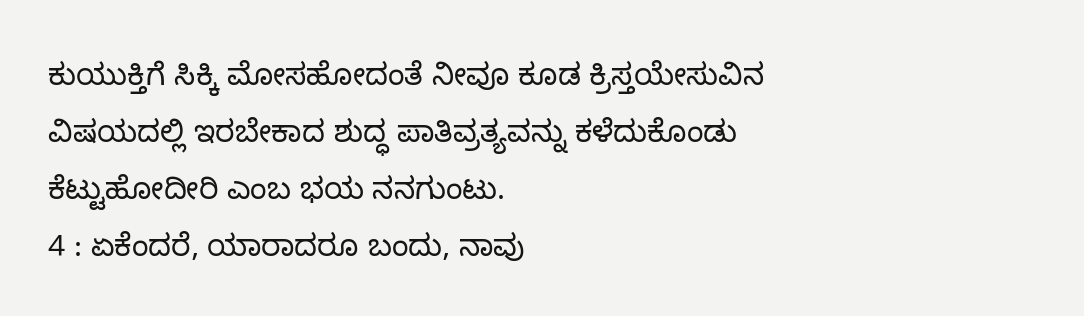ಕುಯುಕ್ತಿಗೆ ಸಿಕ್ಕಿ ಮೋಸಹೋದಂತೆ ನೀವೂ ಕೂಡ ಕ್ರಿಸ್ತಯೇಸುವಿನ ವಿಷಯದಲ್ಲಿ ಇರಬೇಕಾದ ಶುದ್ಧ ಪಾತಿವ್ರತ್ಯವನ್ನು ಕಳೆದುಕೊಂಡು ಕೆಟ್ಟುಹೋದೀರಿ ಎಂಬ ಭಯ ನನಗುಂಟು.
4 : ಏಕೆಂದರೆ, ಯಾರಾದರೂ ಬಂದು, ನಾವು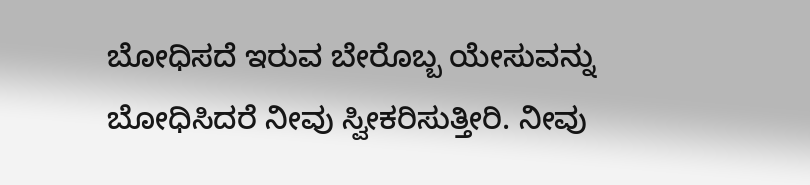ಬೋಧಿಸದೆ ಇರುವ ಬೇರೊಬ್ಬ ಯೇಸುವನ್ನು ಬೋಧಿಸಿದರೆ ನೀವು ಸ್ವೀಕರಿಸುತ್ತೀರಿ. ನೀವು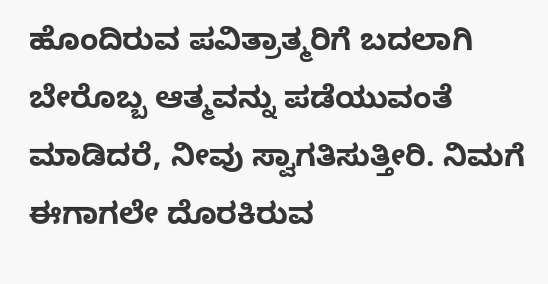ಹೊಂದಿರುವ ಪವಿತ್ರಾತ್ಮರಿಗೆ ಬದಲಾಗಿ ಬೇರೊಬ್ಬ ಆತ್ಮವನ್ನು ಪಡೆಯುವಂತೆ ಮಾಡಿದರೆ, ನೀವು ಸ್ವಾಗತಿಸುತ್ತೀರಿ. ನಿಮಗೆ ಈಗಾಗಲೇ ದೊರಕಿರುವ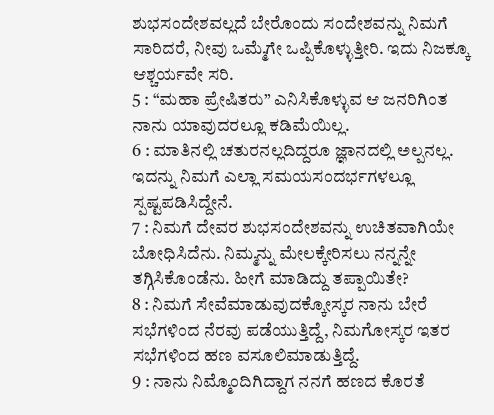ಶುಭಸಂದೇಶವಲ್ಲದೆ ಬೇರೊಂದು ಸಂದೇಶವನ್ನು ನಿಮಗೆ ಸಾರಿದರೆ, ನೀವು ಒಮ್ಮೆಗೇ ಒಪ್ಪಿಕೊಳ್ಳುತ್ತೀರಿ. ಇದು ನಿಜಕ್ಕೂ ಆಶ್ಚರ್ಯವೇ ಸರಿ.
5 : “ಮಹಾ ಪ್ರೇಷಿತರು” ಎನಿಸಿಕೊಳ್ಳುವ ಆ ಜನರಿಗಿಂತ ನಾನು ಯಾವುದರಲ್ಲೂ ಕಡಿಮೆಯಿಲ್ಲ.
6 : ಮಾತಿನಲ್ಲಿ ಚತುರನಲ್ಲದಿದ್ದರೂ ಜ್ಞಾನದಲ್ಲಿ ಅಲ್ಪನಲ್ಲ. ಇದನ್ನು ನಿಮಗೆ ಎಲ್ಲಾ ಸಮಯಸಂದರ್ಭಗಳಲ್ಲೂ ಸ್ಪಷ್ಟಪಡಿಸಿದ್ದೇನೆ.
7 : ನಿಮಗೆ ದೇವರ ಶುಭಸಂದೇಶವನ್ನು ಉಚಿತವಾಗಿಯೇ ಬೋಧಿಸಿದೆನು. ನಿಮ್ಮನ್ನು ಮೇಲಕ್ಕೇರಿಸಲು ನನ್ನನ್ನೇ ತಗ್ಗಿಸಿಕೊಂಡೆನು. ಹೀಗೆ ಮಾಡಿದ್ದು ತಪ್ಪಾಯಿತೇ?
8 : ನಿಮಗೆ ಸೇವೆಮಾಡುವುದಕ್ಕೋಸ್ಕರ ನಾನು ಬೇರೆ ಸಭೆಗಳಿಂದ ನೆರವು ಪಡೆಯುತ್ತಿದ್ದೆ, ನಿಮಗೋಸ್ಕರ ಇತರ ಸಭೆಗಳಿಂದ ಹಣ ವಸೂಲಿಮಾಡುತ್ತಿದ್ದೆ.
9 : ನಾನು ನಿಮ್ಮೊಂದಿಗಿದ್ದಾಗ ನನಗೆ ಹಣದ ಕೊರತೆ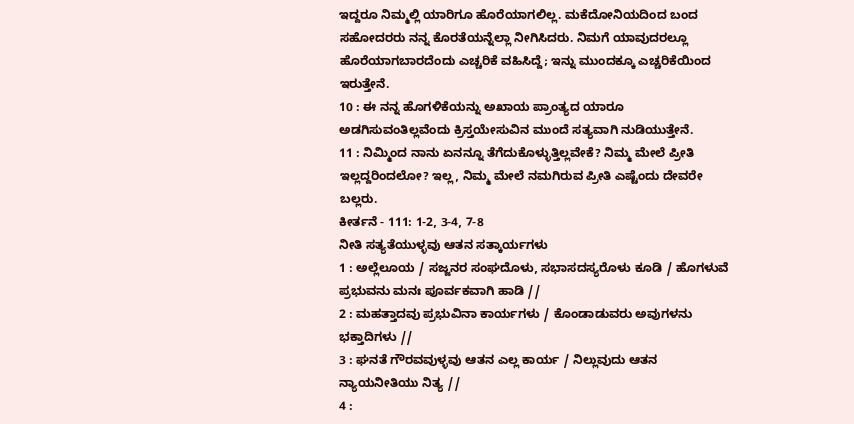ಇದ್ದರೂ ನಿಮ್ಮಲ್ಲಿ ಯಾರಿಗೂ ಹೊರೆಯಾಗಲಿಲ್ಲ. ಮಕೆದೋನಿಯದಿಂದ ಬಂದ ಸಹೋದರರು ನನ್ನ ಕೊರತೆಯನ್ನೆಲ್ಲಾ ನೀಗಿಸಿದರು. ನಿಮಗೆ ಯಾವುದರಲ್ಲೂ ಹೊರೆಯಾಗಬಾರದೆಂದು ಎಚ್ಚರಿಕೆ ವಹಿಸಿದ್ದೆ; ಇನ್ನು ಮುಂದಕ್ಕೂ ಎಚ್ಚರಿಕೆಯಿಂದ ಇರುತ್ತೇನೆ.
10 : ಈ ನನ್ನ ಹೊಗಳಿಕೆಯನ್ನು ಅಖಾಯ ಪ್ರಾಂತ್ಯದ ಯಾರೂ ಅಡಗಿಸುವಂತಿಲ್ಲವೆಂದು ಕ್ರಿಸ್ತಯೇಸುವಿನ ಮುಂದೆ ಸತ್ಯವಾಗಿ ನುಡಿಯುತ್ತೇನೆ.
11 : ನಿಮ್ಮಿಂದ ನಾನು ಏನನ್ನೂ ತೆಗೆದುಕೊಳ್ಳುತ್ತಿಲ್ಲವೇಕೆ? ನಿಮ್ಮ ಮೇಲೆ ಪ್ರೀತಿ ಇಲ್ಲದ್ದರಿಂದಲೋ? ಇಲ್ಲ, ನಿಮ್ಮ ಮೇಲೆ ನಮಗಿರುವ ಪ್ರೀತಿ ಎಷ್ಟೆಂದು ದೇವರೇ ಬಲ್ಲರು.
ಕೀರ್ತನೆ - 111: 1-2, 3-4, 7-8
ನೀತಿ ಸತ್ಯತೆಯುಳ್ಳವು ಆತನ ಸತ್ಕಾರ್ಯಗಳು
1 : ಅಲ್ಲೆಲೂಯ / ಸಜ್ಜನರ ಸಂಘದೊಳು, ಸಭಾಸದಸ್ಯರೊಳು ಕೂಡಿ / ಹೊಗಳುವೆ ಪ್ರಭುವನು ಮನಃ ಪೂರ್ವಕವಾಗಿ ಹಾಡಿ //
2 : ಮಹತ್ತಾದವು ಪ್ರಭುವಿನಾ ಕಾರ್ಯಗಳು / ಕೊಂಡಾಡುವರು ಅವುಗಳನು ಭಕ್ತಾದಿಗಳು //
3 : ಘನತೆ ಗೌರವವುಳ್ಳವು ಆತನ ಎಲ್ಲ ಕಾರ್ಯ / ನಿಲ್ಲುವುದು ಆತನ ನ್ಯಾಯನೀತಿಯು ನಿತ್ಯ //
4 :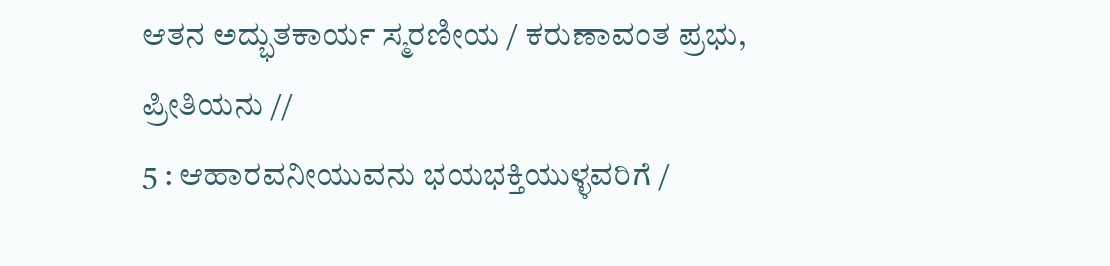ಆತನ ಅದ್ಭುತಕಾರ್ಯ ಸ್ಮರಣೀಯ / ಕರುಣಾವಂತ ಪ್ರಭು, ಪ್ರೀತಿಯನು //
5 : ಆಹಾರವನೀಯುವನು ಭಯಭಕ್ತಿಯುಳ್ಳವರಿಗೆ /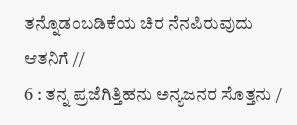ತನ್ನೊಡಂಬಡಿಕೆಯ ಚಿರ ನೆನಪಿರುವುದು ಆತನಿಗೆ //
6 : ತನ್ನ ಪ್ರಜೆಗಿತ್ತಿಹನು ಅನ್ಯಜನರ ಸೊತ್ತನು /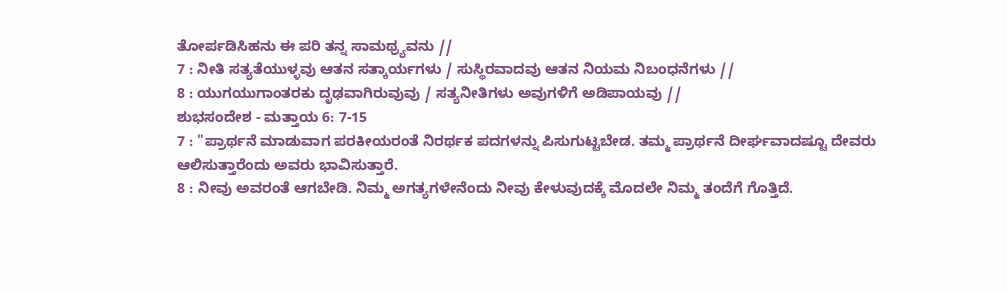ತೋರ್ಪಡಿಸಿಹನು ಈ ಪರಿ ತನ್ನ ಸಾಮಥ್ರ್ಯವನು //
7 : ನೀತಿ ಸತ್ಯತೆಯುಳ್ಳವು ಆತನ ಸತ್ಕಾರ್ಯಗಳು / ಸುಸ್ಥಿರವಾದವು ಆತನ ನಿಯಮ ನಿಬಂಧನೆಗಳು //
8 : ಯುಗಯುಗಾಂತರಕು ದೃಢವಾಗಿರುವುವು / ಸತ್ಯನೀತಿಗಳು ಅವುಗಳಿಗೆ ಅಡಿಪಾಯವು //
ಶುಭಸಂದೇಶ - ಮತ್ತಾಯ 6: 7-15
7 : "ಪ್ರಾರ್ಥನೆ ಮಾಡುವಾಗ ಪರಕೀಯರಂತೆ ನಿರರ್ಥಕ ಪದಗಳನ್ನು ಪಿಸುಗುಟ್ಟಬೇಡ. ತಮ್ಮ ಪ್ರಾರ್ಥನೆ ದೀರ್ಘವಾದಷ್ಟೂ ದೇವರು ಆಲಿಸುತ್ತಾರೆಂದು ಅವರು ಭಾವಿಸುತ್ತಾರೆ.
8 : ನೀವು ಅವರಂತೆ ಆಗಬೇಡಿ. ನಿಮ್ಮ ಅಗತ್ಯಗಳೇನೆಂದು ನೀವು ಕೇಳುವುದಕ್ಕೆ ಮೊದಲೇ ನಿಮ್ಮ ತಂದೆಗೆ ಗೊತ್ತಿದೆ.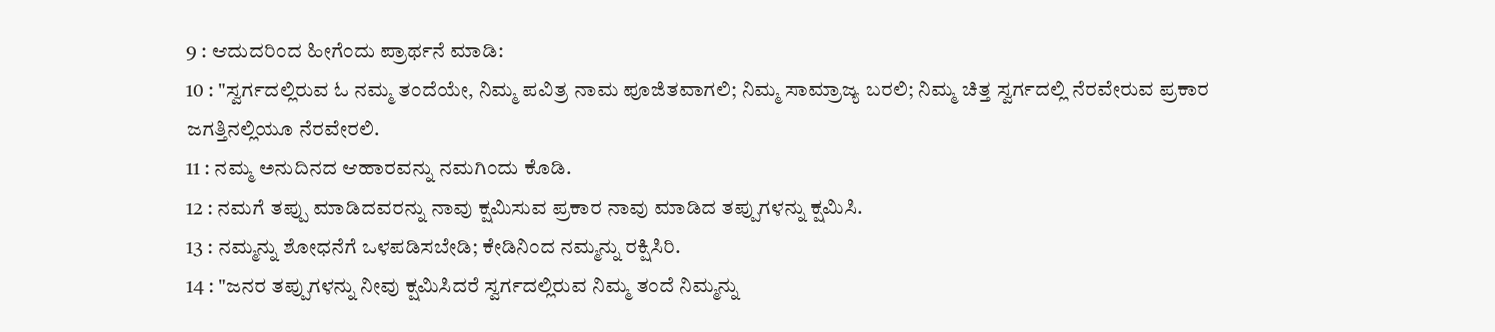9 : ಆದುದರಿಂದ ಹೀಗೆಂದು ಪ್ರಾರ್ಥನೆ ಮಾಡಿ:
10 : "ಸ್ವರ್ಗದಲ್ಲಿರುವ ಓ ನಮ್ಮ ತಂದೆಯೇ, ನಿಮ್ಮ ಪವಿತ್ರ ನಾಮ ಪೂಜಿತವಾಗಲಿ; ನಿಮ್ಮ ಸಾಮ್ರಾಜ್ಯ ಬರಲಿ; ನಿಮ್ಮ ಚಿತ್ತ ಸ್ವರ್ಗದಲ್ಲಿ ನೆರವೇರುವ ಪ್ರಕಾರ ಜಗತ್ತಿನಲ್ಲಿಯೂ ನೆರವೇರಲಿ.
11 : ನಮ್ಮ ಅನುದಿನದ ಆಹಾರವನ್ನು ನಮಗಿಂದು ಕೊಡಿ.
12 : ನಮಗೆ ತಪ್ಪು ಮಾಡಿದವರನ್ನು ನಾವು ಕ್ಷಮಿಸುವ ಪ್ರಕಾರ ನಾವು ಮಾಡಿದ ತಪ್ಪುಗಳನ್ನು ಕ್ಷಮಿಸಿ.
13 : ನಮ್ಮನ್ನು ಶೋಧನೆಗೆ ಒಳಪಡಿಸಬೇಡಿ; ಕೇಡಿನಿಂದ ನಮ್ಮನ್ನು ರಕ್ಷಿಸಿರಿ.
14 : "ಜನರ ತಪ್ಪುಗಳನ್ನು ನೀವು ಕ್ಷಮಿಸಿದರೆ ಸ್ವರ್ಗದಲ್ಲಿರುವ ನಿಮ್ಮ ತಂದೆ ನಿಮ್ಮನ್ನು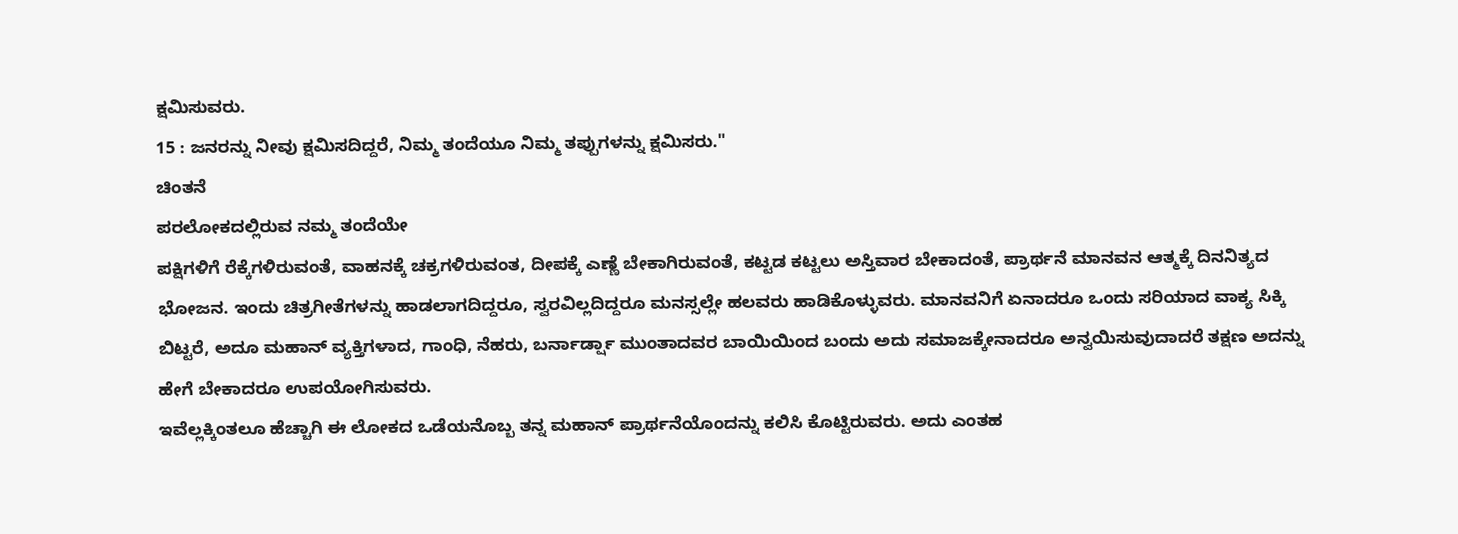ಕ್ಷಮಿಸುವರು.
15 : ಜನರನ್ನು ನೀವು ಕ್ಷಮಿಸದಿದ್ದರೆ, ನಿಮ್ಮ ತಂದೆಯೂ ನಿಮ್ಮ ತಪ್ಪುಗಳನ್ನು ಕ್ಷಮಿಸರು."
ಚಿಂತನೆ
ಪರಲೋಕದಲ್ಲಿರುವ ನಮ್ಮ ತಂದೆಯೇ
ಪಕ್ಷಿಗಳಿಗೆ ರೆಕ್ಕೆಗಳಿರುವಂತೆ, ವಾಹನಕ್ಕೆ ಚಕ್ರಗಳಿರುವಂತ, ದೀಪಕ್ಕೆ ಎಣ್ಣೆ ಬೇಕಾಗಿರುವಂತೆ, ಕಟ್ಟಡ ಕಟ್ಟಲು ಅಸ್ತಿವಾರ ಬೇಕಾದಂತೆ, ಪ್ರಾರ್ಥನೆ ಮಾನವನ ಆತ್ಮಕ್ಕೆ ದಿನನಿತ್ಯದ ಭೋಜನ. ಇಂದು ಚಿತ್ರಗೀತೆಗಳನ್ನು ಹಾಡಲಾಗದಿದ್ದರೂ, ಸ್ವರವಿಲ್ಲದಿದ್ದರೂ ಮನಸ್ಸಲ್ಲೇ ಹಲವರು ಹಾಡಿಕೊಳ್ಳುವರು. ಮಾನವನಿಗೆ ಏನಾದರೂ ಒಂದು ಸರಿಯಾದ ವಾಕ್ಯ ಸಿಕ್ಕಿ ಬಿಟ್ಟರೆ, ಅದೂ ಮಹಾನ್ ವ್ಯಕ್ತಿಗಳಾದ, ಗಾಂಧಿ, ನೆಹರು, ಬರ್ನಾರ್ಡ್ಷಾ ಮುಂತಾದವರ ಬಾಯಿಯಿಂದ ಬಂದು ಅದು ಸಮಾಜಕ್ಕೇನಾದರೂ ಅನ್ವಯಿಸುವುದಾದರೆ ತಕ್ಷಣ ಅದನ್ನು ಹೇಗೆ ಬೇಕಾದರೂ ಉಪಯೋಗಿಸುವರು.
ಇವೆಲ್ಲಕ್ಕಿಂತಲೂ ಹೆಚ್ಚಾಗಿ ಈ ಲೋಕದ ಒಡೆಯನೊಬ್ಬ ತನ್ನ ಮಹಾನ್ ಪ್ರಾರ್ಥನೆಯೊಂದನ್ನು ಕಲಿಸಿ ಕೊಟ್ಟಿರುವರು. ಅದು ಎಂತಹ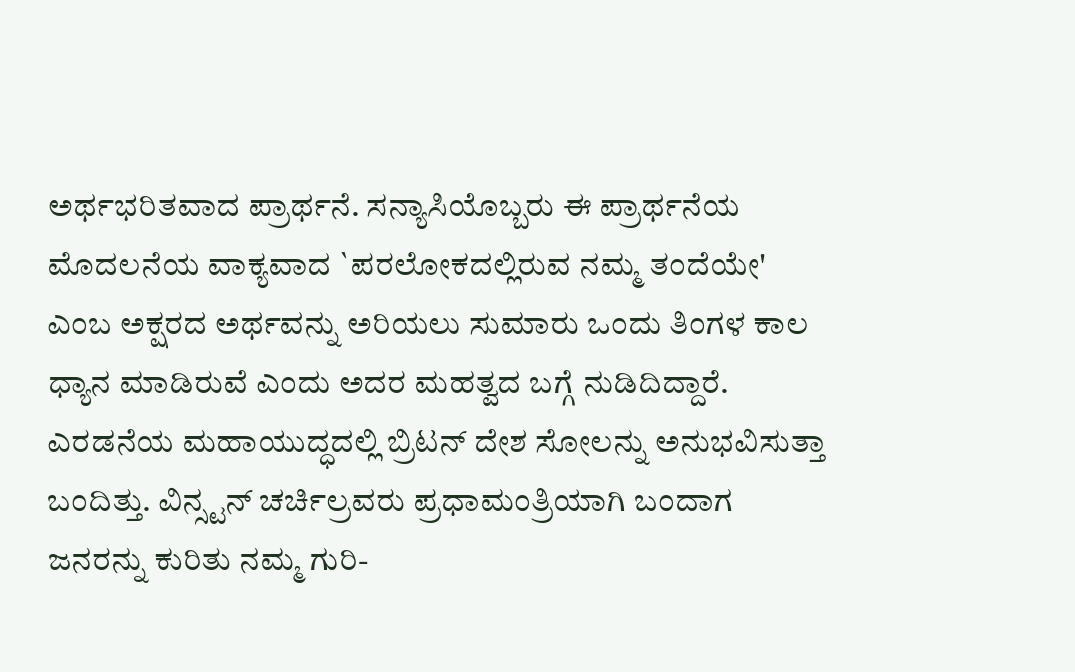ಅರ್ಥಭರಿತವಾದ ಪ್ರಾರ್ಥನೆ. ಸನ್ಯಾಸಿಯೊಬ್ಬರು ಈ ಪ್ರಾರ್ಥನೆಯ ಮೊದಲನೆಯ ವಾಕ್ಯವಾದ `ಪರಲೋಕದಲ್ಲಿರುವ ನಮ್ಮ ತಂದೆಯೇ' ಎಂಬ ಅಕ್ಷರದ ಅರ್ಥವನ್ನು ಅರಿಯಲು ಸುಮಾರು ಒಂದು ತಿಂಗಳ ಕಾಲ ಧ್ಯಾನ ಮಾಡಿರುವೆ ಎಂದು ಅದರ ಮಹತ್ವದ ಬಗ್ಗೆ ನುಡಿದಿದ್ದಾರೆ.
ಎರಡನೆಯ ಮಹಾಯುದ್ಧದಲ್ಲಿ ಬ್ರಿಟನ್ ದೇಶ ಸೋಲನ್ನು ಅನುಭವಿಸುತ್ತಾ ಬಂದಿತ್ತು. ವಿನ್ಸ್ಟನ್ ಚರ್ಚಿಲ್ರವರು ಪ್ರಧಾಮಂತ್ರಿಯಾಗಿ ಬಂದಾಗ ಜನರನ್ನು ಕುರಿತು ನಮ್ಮ ಗುರಿ-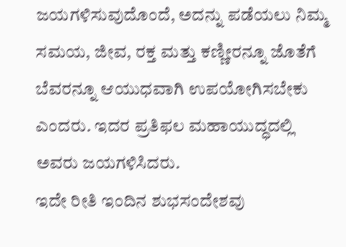ಜಯಗಳಿಸುವುದೊಂದೆ, ಅದನ್ನು ಪಡೆಯಲು ನಿಮ್ಮ ಸಮಯ, ಜೀವ, ರಕ್ತ ಮತ್ತು ಕಣ್ಣೀರನ್ನೂ ಜೊತೆಗೆ ಬೆವರನ್ನೂ ಆಯುಧವಾಗಿ ಉಪಯೋಗಿಸಬೇಕು ಎಂದರು. ಇದರ ಪ್ರತಿಫಲ ಮಹಾಯುದ್ಧದಲ್ಲಿ ಅವರು ಜಯಗಳಿಸಿದರು.
ಇದೇ ರೀತಿ ಇಂದಿನ ಶುಭಸಂದೇಶವು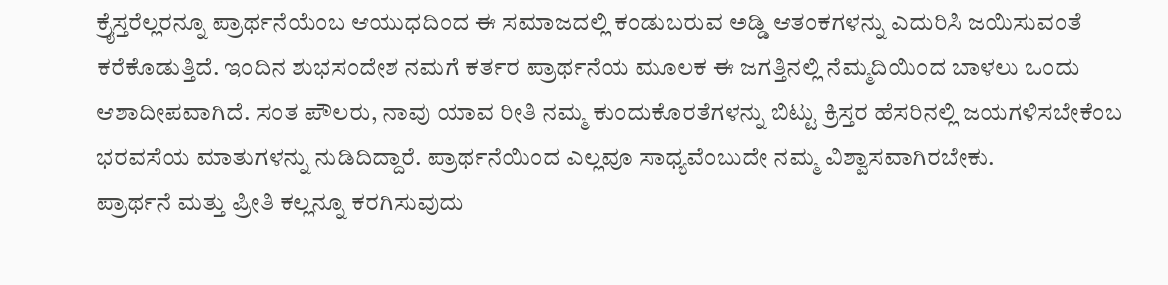ಕ್ರೈಸ್ತರೆಲ್ಲರನ್ನೂ ಪ್ರಾರ್ಥನೆಯೆಂಬ ಆಯುಧದಿಂದ ಈ ಸಮಾಜದಲ್ಲಿ ಕಂಡುಬರುವ ಅಡ್ಡಿ ಆತಂಕಗಳನ್ನು ಎದುರಿಸಿ ಜಯಿಸುವಂತೆ ಕರೆಕೊಡುತ್ತಿದೆ. ಇಂದಿನ ಶುಭಸಂದೇಶ ನಮಗೆ ಕರ್ತರ ಪ್ರಾರ್ಥನೆಯ ಮೂಲಕ ಈ ಜಗತ್ತಿನಲ್ಲಿ ನೆಮ್ಮದಿಯಿಂದ ಬಾಳಲು ಒಂದು ಆಶಾದೀಪವಾಗಿದೆ. ಸಂತ ಪೌಲರು, ನಾವು ಯಾವ ರೀತಿ ನಮ್ಮ ಕುಂದುಕೊರತೆಗಳನ್ನು ಬಿಟ್ಟು ಕ್ರಿಸ್ತರ ಹೆಸರಿನಲ್ಲಿ ಜಯಗಳಿಸಬೇಕೆಂಬ ಭರವಸೆಯ ಮಾತುಗಳನ್ನು ನುಡಿದಿದ್ದಾರೆ. ಪ್ರಾರ್ಥನೆಯಿಂದ ಎಲ್ಲವೂ ಸಾಧ್ಯವೆಂಬುದೇ ನಮ್ಮ ವಿಶ್ವಾಸವಾಗಿರಬೇಕು.
ಪ್ರಾರ್ಥನೆ ಮತ್ತು ಪ್ರೀತಿ ಕಲ್ಲನ್ನೂ ಕರಗಿಸುವುದು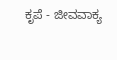ಕೃಪೆ - ಜೀವವಾಕ್ಯ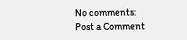No comments:
Post a Comment